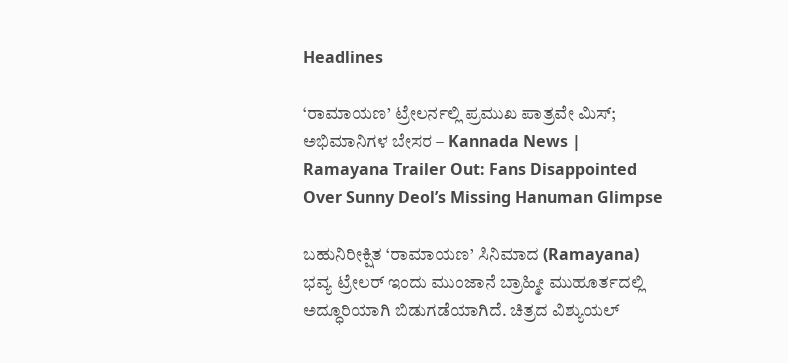Headlines

‘ರಾಮಾಯಣ’ ಟ್ರೇಲರ್ನಲ್ಲಿ ಪ್ರಮುಖ ಪಾತ್ರವೇ ಮಿಸ್; ಅಭಿಮಾನಿಗಳ ಬೇಸರ – Kannada News | Ramayana Trailer Out: Fans Disappointed Over Sunny Deol’s Missing Hanuman Glimpse

ಬಹುನಿರೀಕ್ಷಿತ ‘ರಾಮಾಯಣ’ ಸಿನಿಮಾದ (Ramayana) ಭವ್ಯ ಟ್ರೇಲರ್ ಇಂದು ಮುಂಜಾನೆ ಬ್ರಾಹ್ಮೀ ಮುಹೂರ್ತದಲ್ಲಿ ಅದ್ಧೂರಿಯಾಗಿ ಬಿಡುಗಡೆಯಾಗಿದೆ. ಚಿತ್ರದ ವಿಶ್ಯುಯಲ್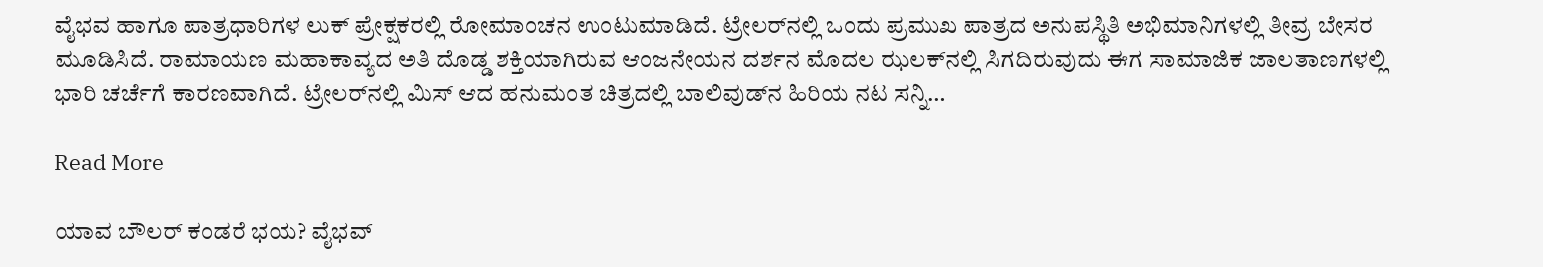ವೈಭವ ಹಾಗೂ ಪಾತ್ರಧಾರಿಗಳ ಲುಕ್ ಪ್ರೇಕ್ಷಕರಲ್ಲಿ ರೋಮಾಂಚನ ಉಂಟುಮಾಡಿದೆ. ಟ್ರೇಲರ್‌ನಲ್ಲಿ ಒಂದು ಪ್ರಮುಖ ಪಾತ್ರದ ಅನುಪಸ್ಥಿತಿ ಅಭಿಮಾನಿಗಳಲ್ಲಿ ತೀವ್ರ ಬೇಸರ ಮೂಡಿಸಿದೆ. ರಾಮಾಯಣ ಮಹಾಕಾವ್ಯದ ಅತಿ ದೊಡ್ಡ ಶಕ್ತಿಯಾಗಿರುವ ಆಂಜನೇಯನ ದರ್ಶನ ಮೊದಲ ಝಲಕ್‌ನಲ್ಲಿ ಸಿಗದಿರುವುದು ಈಗ ಸಾಮಾಜಿಕ ಜಾಲತಾಣಗಳಲ್ಲಿ ಭಾರಿ ಚರ್ಚೆಗೆ ಕಾರಣವಾಗಿದೆ. ಟ್ರೇಲರ್‌ನಲ್ಲಿ ಮಿಸ್ ಆದ ಹನುಮಂತ ಚಿತ್ರದಲ್ಲಿ ಬಾಲಿವುಡ್‌ನ ಹಿರಿಯ ನಟ ಸನ್ನಿ…

Read More

ಯಾವ ಬೌಲರ್ ಕಂಡರೆ ಭಯ? ವೈಭವ್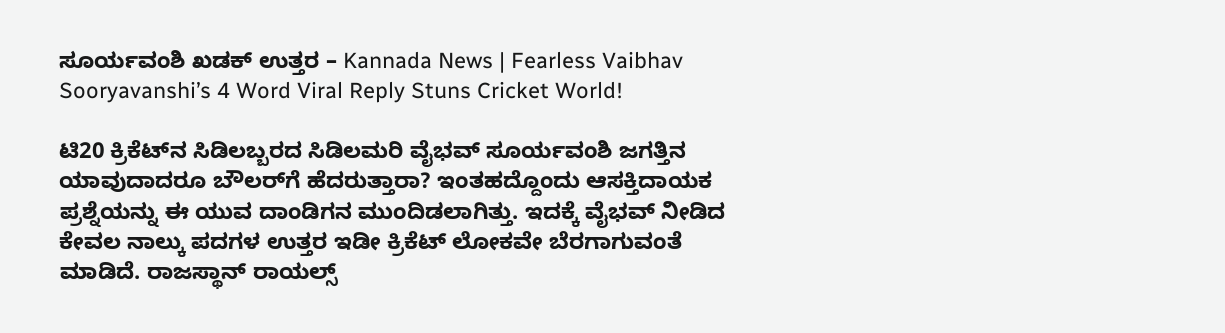ಸೂರ್ಯವಂಶಿ ಖಡಕ್ ಉತ್ತರ – Kannada News | Fearless Vaibhav Sooryavanshi’s 4 Word Viral Reply Stuns Cricket World!

ಟಿ20 ಕ್ರಿಕೆಟ್‌ನ ಸಿಡಿಲಬ್ಬರದ ಸಿಡಿಲಮರಿ ವೈಭವ್ ಸೂರ್ಯವಂಶಿ ಜಗತ್ತಿನ ಯಾವುದಾದರೂ ಬೌಲರ್‌ಗೆ ಹೆದರುತ್ತಾರಾ? ಇಂತಹದ್ದೊಂದು ಆಸಕ್ತಿದಾಯಕ ಪ್ರಶ್ನೆಯನ್ನು ಈ ಯುವ ದಾಂಡಿಗನ ಮುಂದಿಡಲಾಗಿತ್ತು. ಇದಕ್ಕೆ ವೈಭವ್ ನೀಡಿದ ಕೇವಲ ನಾಲ್ಕು ಪದಗಳ ಉತ್ತರ ಇಡೀ ಕ್ರಿಕೆಟ್ ಲೋಕವೇ ಬೆರಗಾಗುವಂತೆ ಮಾಡಿದೆ. ರಾಜಸ್ಥಾನ್ ರಾಯಲ್ಸ್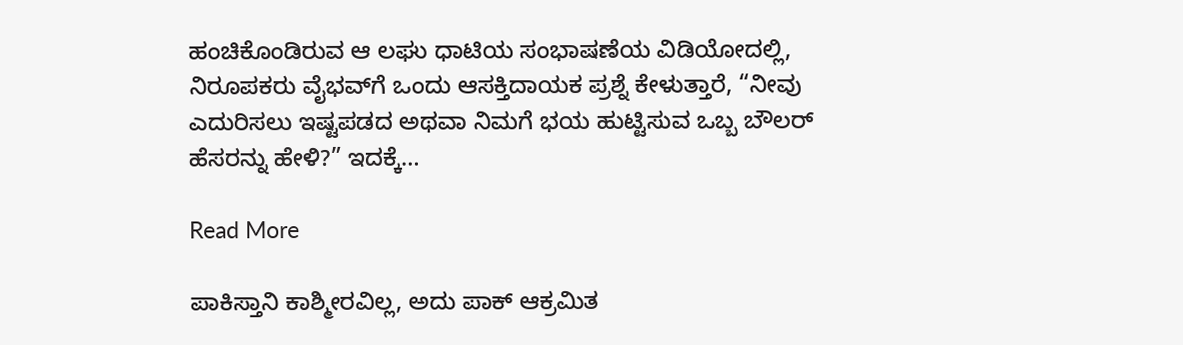ಹಂಚಿಕೊಂಡಿರುವ ಆ ಲಘು ಧಾಟಿಯ ಸಂಭಾಷಣೆಯ ವಿಡಿಯೋದಲ್ಲಿ, ನಿರೂಪಕರು ವೈಭವ್‌ಗೆ ಒಂದು ಆಸಕ್ತಿದಾಯಕ ಪ್ರಶ್ನೆ ಕೇಳುತ್ತಾರೆ, “ನೀವು ಎದುರಿಸಲು ಇಷ್ಟಪಡದ ಅಥವಾ ನಿಮಗೆ ಭಯ ಹುಟ್ಟಿಸುವ ಒಬ್ಬ ಬೌಲರ್ ಹೆಸರನ್ನು ಹೇಳಿ?” ಇದಕ್ಕೆ…

Read More

ಪಾಕಿಸ್ತಾನಿ ಕಾಶ್ಮೀರವಿಲ್ಲ, ಅದು ಪಾಕ್ ಆಕ್ರಮಿತ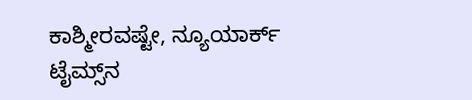ಕಾಶ್ಮೀರವಷ್ಟೇ, ನ್ಯೂಯಾರ್ಕ್ ಟೈಮ್ಸ್‌ನ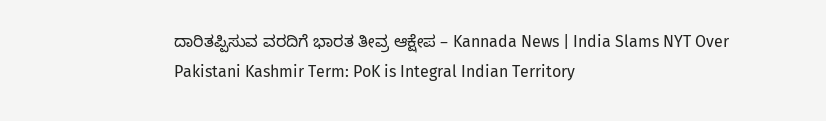ದಾರಿತಪ್ಪಿಸುವ ವರದಿಗೆ ಭಾರತ ತೀವ್ರ ಆಕ್ಷೇಪ – Kannada News | India Slams NYT Over Pakistani Kashmir Term: PoK is Integral Indian Territory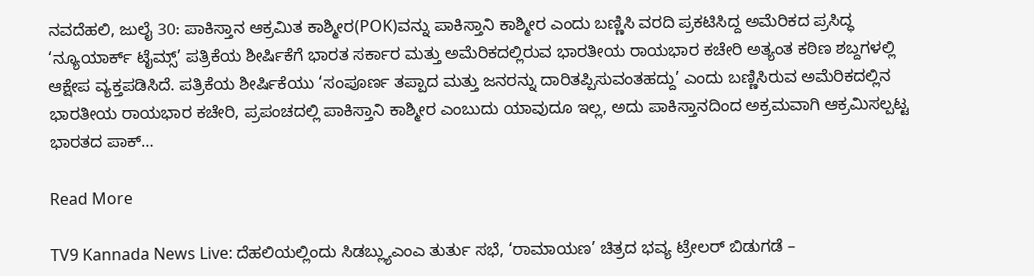ನವದೆಹಲಿ, ಜುಲೈ 30: ಪಾಕಿಸ್ತಾನ ಆಕ್ರಮಿತ ಕಾಶ್ಮೀರ(POK)ವನ್ನು ಪಾಕಿಸ್ತಾನಿ ಕಾಶ್ಮೀರ ಎಂದು ಬಣ್ಣಿಸಿ ವರದಿ ಪ್ರಕಟಿಸಿದ್ದ ಅಮೆರಿಕದ ಪ್ರಸಿದ್ಧ ‘ನ್ಯೂಯಾರ್ಕ್ ಟೈಮ್ಸ್’ ಪತ್ರಿಕೆಯ ಶೀರ್ಷಿಕೆಗೆ ಭಾರತ ಸರ್ಕಾರ ಮತ್ತು ಅಮೆರಿಕದಲ್ಲಿರುವ ಭಾರತೀಯ ರಾಯಭಾರ ಕಚೇರಿ ಅತ್ಯಂತ ಕಠಿಣ ಶಬ್ದಗಳಲ್ಲಿ ಆಕ್ಷೇಪ ವ್ಯಕ್ತಪಡಿಸಿದೆ. ಪತ್ರಿಕೆಯ ಶೀರ್ಷಿಕೆಯು ‘ಸಂಪೂರ್ಣ ತಪ್ಪಾದ ಮತ್ತು ಜನರನ್ನು ದಾರಿತಪ್ಪಿಸುವಂತಹದ್ದು’ ಎಂದು ಬಣ್ಣಿಸಿರುವ ಅಮೆರಿಕದಲ್ಲಿನ ಭಾರತೀಯ ರಾಯಭಾರ ಕಚೇರಿ, ಪ್ರಪಂಚದಲ್ಲಿ ಪಾಕಿಸ್ತಾನಿ ಕಾಶ್ಮೀರ ಎಂಬುದು ಯಾವುದೂ ಇಲ್ಲ, ಅದು ಪಾಕಿಸ್ತಾನದಿಂದ ಅಕ್ರಮವಾಗಿ ಆಕ್ರಮಿಸಲ್ಪಟ್ಟ ಭಾರತದ ಪಾಕ್…

Read More

TV9 Kannada News Live: ದೆಹಲಿಯಲ್ಲಿಂದು ಸಿಡಬ್ಲ್ಯುಎಂಎ ತುರ್ತು ಸಭೆ, ‘ರಾಮಾಯಣ’ ಚಿತ್ರದ ಭವ್ಯ ಟ್ರೇಲರ್ ಬಿಡುಗಡೆ –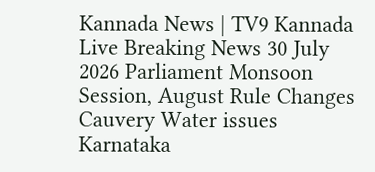Kannada News | TV9 Kannada Live Breaking News 30 July 2026 Parliament Monsoon Session, August Rule Changes Cauvery Water issues Karnataka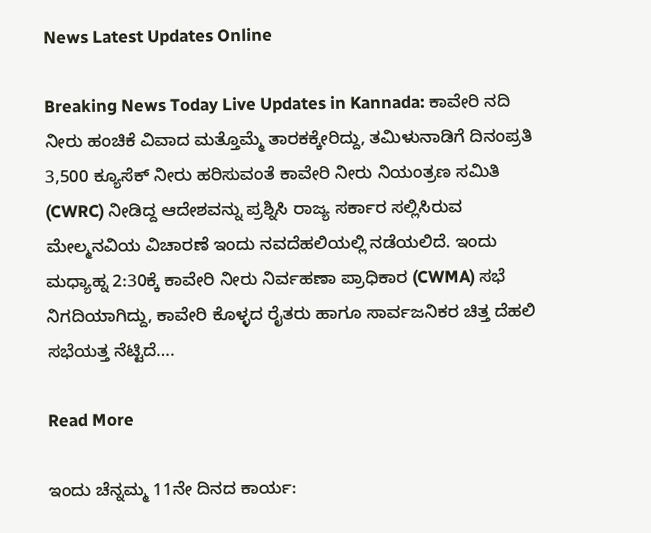News Latest Updates Online

Breaking News Today Live Updates in Kannada: ಕಾವೇರಿ ನದಿ ನೀರು ಹಂಚಿಕೆ ವಿವಾದ ಮತ್ತೊಮ್ಮೆ ತಾರಕಕ್ಕೇರಿದ್ದು, ತಮಿಳುನಾಡಿಗೆ ದಿನಂಪ್ರತಿ 3,500 ಕ್ಯೂಸೆಕ್ ನೀರು ಹರಿಸುವಂತೆ ಕಾವೇರಿ ನೀರು ನಿಯಂತ್ರಣ ಸಮಿತಿ (CWRC) ನೀಡಿದ್ದ ಆದೇಶವನ್ನು ಪ್ರಶ್ನಿಸಿ ರಾಜ್ಯ ಸರ್ಕಾರ ಸಲ್ಲಿಸಿರುವ ಮೇಲ್ಮನವಿಯ ವಿಚಾರಣೆ ಇಂದು ನವದೆಹಲಿಯಲ್ಲಿ ನಡೆಯಲಿದೆ. ಇಂದು ಮಧ್ಯಾಹ್ನ 2:30ಕ್ಕೆ ಕಾವೇರಿ ನೀರು ನಿರ್ವಹಣಾ ಪ್ರಾಧಿಕಾರ (CWMA) ಸಭೆ ನಿಗದಿಯಾಗಿದ್ದು, ಕಾವೇರಿ ಕೊಳ್ಳದ ರೈತರು ಹಾಗೂ ಸಾರ್ವಜನಿಕರ ಚಿತ್ತ ದೆಹಲಿ ಸಭೆಯತ್ತ ನೆಟ್ಟಿದೆ….

Read More

ಇಂದು ಚೆನ್ನಮ್ಮ 11ನೇ ದಿನದ ಕಾರ್ಯ: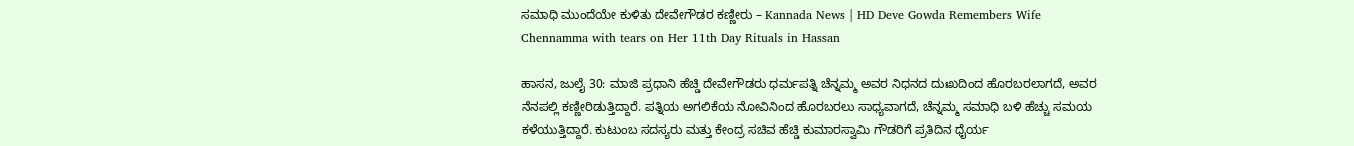ಸಮಾಧಿ ಮುಂದೆಯೇ ಕುಳಿತು ದೇವೇಗೌಡರ ಕಣ್ಣೀರು – Kannada News | HD Deve Gowda Remembers Wife Chennamma with tears on Her 11th Day Rituals in Hassan

ಹಾಸನ, ಜುಲೈ 30: ಮಾಜಿ ಪ್ರಧಾನಿ ಹೆಚ್ಡಿ ದೇವೇಗೌಡರು ಧರ್ಮಪತ್ನಿ ಚೆನ್ನಮ್ಮ ಅವರ ನಿಧನದ ದುಃಖದಿಂದ ಹೊರಬರಲಾಗದೆ, ಅವರ ನೆನಪಲ್ಲಿ ಕಣ್ಣೀರಿಡುತ್ತಿದ್ದಾರೆ. ಪತ್ನಿಯ ಅಗಲಿಕೆಯ ನೋವಿನಿಂದ ಹೊರಬರಲು ಸಾಧ್ಯವಾಗದೆ, ಚೆನ್ನಮ್ಮ ಸಮಾಧಿ ಬಳಿ ಹೆಚ್ಚು ಸಮಯ ಕಳೆಯುತ್ತಿದ್ದಾರೆ. ಕುಟುಂಬ ಸದಸ್ಯರು ಮತ್ತು ಕೇಂದ್ರ ಸಚಿವ ಹೆಚ್ಡಿ ಕುಮಾರಸ್ವಾಮಿ ಗೌಡರಿಗೆ ಪ್ರತಿದಿನ ಧೈರ್ಯ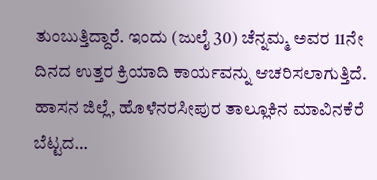ತುಂಬುತ್ತಿದ್ದಾರೆ. ಇಂದು (ಜುಲೈ 30) ಚೆನ್ನಮ್ಮ ಅವರ 11ನೇ ದಿನದ ಉತ್ತರ ಕ್ರಿಯಾದಿ ಕಾರ್ಯವನ್ನು ಆಚರಿಸಲಾಗುತ್ತಿದೆ. ಹಾಸನ ಜಿಲ್ಲೆ, ಹೊಳೆನರಸೀಪುರ ತಾಲ್ಲೂಕಿನ ಮಾವಿನಕೆರೆ ಬೆಟ್ಟದ…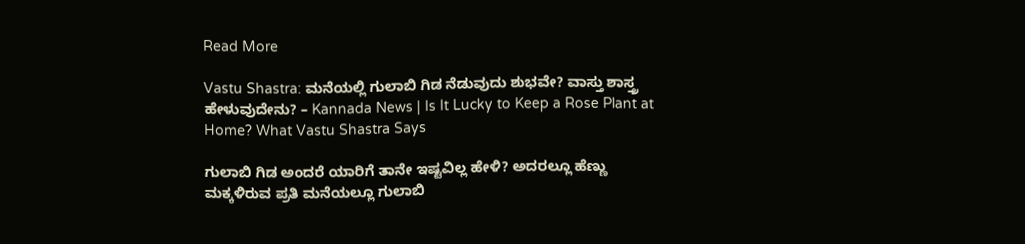Read More

Vastu Shastra: ಮನೆಯಲ್ಲಿ ಗುಲಾಬಿ ಗಿಡ ನೆಡುವುದು ಶುಭವೇ? ವಾಸ್ತು ಶಾಸ್ತ್ರ ಹೇಳುವುದೇನು? – Kannada News | Is It Lucky to Keep a Rose Plant at Home? What Vastu Shastra Says

ಗುಲಾಬಿ ಗಿಡ ಅಂದರೆ ಯಾರಿಗೆ ತಾನೇ ಇಷ್ಟವಿಲ್ಲ ಹೇಳಿ? ಅದರಲ್ಲೂ ಹೆಣ್ಣು ಮಕ್ಕಳಿರುವ ಪ್ರತಿ ಮನೆಯಲ್ಲೂ ಗುಲಾಬಿ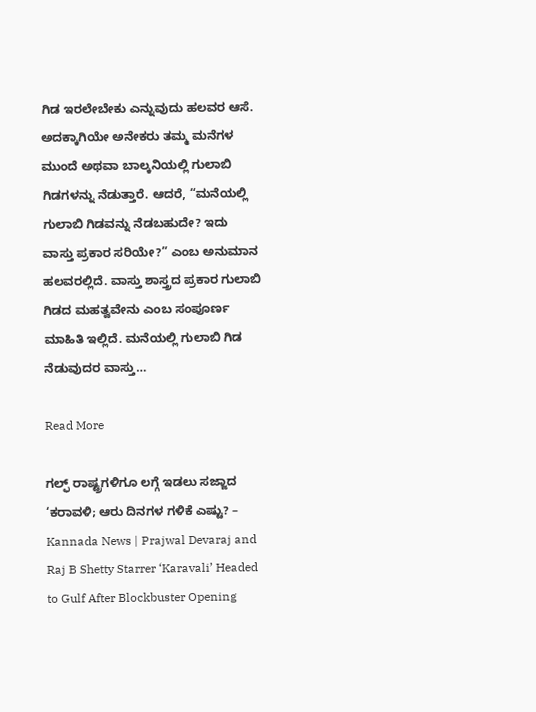ಗಿಡ ಇರಲೇಬೇಕು ಎನ್ನುವುದು ಹಲವರ ಆಸೆ. ಅದಕ್ಕಾಗಿಯೇ ಅನೇಕರು ತಮ್ಮ ಮನೆಗಳ ಮುಂದೆ ಅಥವಾ ಬಾಲ್ಕನಿಯಲ್ಲಿ ಗುಲಾಬಿ ಗಿಡಗಳನ್ನು ನೆಡುತ್ತಾರೆ. ಆದರೆ, “ಮನೆಯಲ್ಲಿ ಗುಲಾಬಿ ಗಿಡವನ್ನು ನೆಡಬಹುದೇ? ಇದು ವಾಸ್ತು ಪ್ರಕಾರ ಸರಿಯೇ?” ಎಂಬ ಅನುಮಾನ ಹಲವರಲ್ಲಿದೆ. ವಾಸ್ತು ಶಾಸ್ತ್ರದ ಪ್ರಕಾರ ಗುಲಾಬಿ ಗಿಡದ ಮಹತ್ವವೇನು ಎಂಬ ಸಂಪೂರ್ಣ ಮಾಹಿತಿ ಇಲ್ಲಿದೆ. ಮನೆಯಲ್ಲಿ ಗುಲಾಬಿ ಗಿಡ ನೆಡುವುದರ ವಾಸ್ತು…

Read More

ಗಲ್ಫ್ ರಾಷ್ಟ್ರಗಳಿಗೂ ಲಗ್ಗೆ ಇಡಲು ಸಜ್ಜಾದ ‘ಕರಾವಳಿ; ಆರು ದಿನಗಳ ಗಳಿಕೆ ಎಷ್ಟು? – Kannada News | Prajwal Devaraj and Raj B Shetty Starrer ‘Karavali’ Headed to Gulf After Blockbuster Opening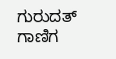ಗುರುದತ್ ಗಾಣಿಗ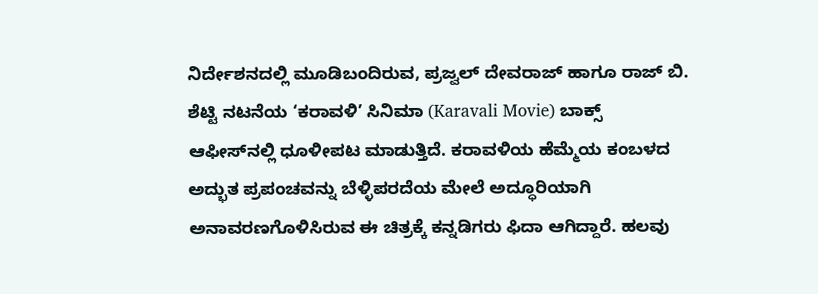ನಿರ್ದೇಶನದಲ್ಲಿ ಮೂಡಿಬಂದಿರುವ, ಪ್ರಜ್ವಲ್ ದೇವರಾಜ್ ಹಾಗೂ ರಾಜ್ ಬಿ. ಶೆಟ್ಟಿ ನಟನೆಯ ‘ಕರಾವಳಿ’ ಸಿನಿಮಾ (Karavali Movie) ಬಾಕ್ಸ್ ಆಫೀಸ್‌ನಲ್ಲಿ ಧೂಳೀಪಟ ಮಾಡುತ್ತಿದೆ. ಕರಾವಳಿಯ ಹೆಮ್ಮೆಯ ಕಂಬಳದ ಅದ್ಭುತ ಪ್ರಪಂಚವನ್ನು ಬೆಳ್ಳಿಪರದೆಯ ಮೇಲೆ ಅದ್ಧೂರಿಯಾಗಿ ಅನಾವರಣಗೊಳಿಸಿರುವ ಈ ಚಿತ್ರಕ್ಕೆ ಕನ್ನಡಿಗರು ಫಿದಾ ಆಗಿದ್ದಾರೆ. ಹಲವು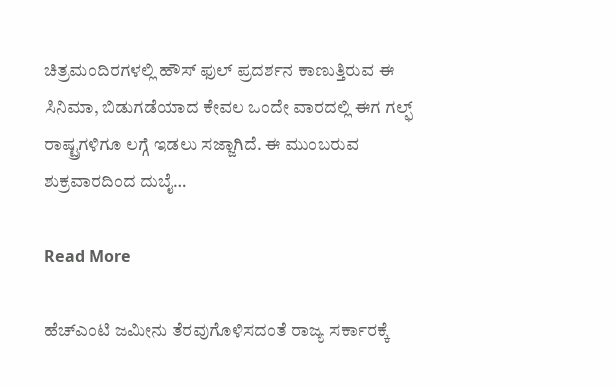ಚಿತ್ರಮಂದಿರಗಳಲ್ಲಿ ಹೌಸ್ ಫುಲ್ ಪ್ರದರ್ಶನ ಕಾಣುತ್ತಿರುವ ಈ ಸಿನಿಮಾ, ಬಿಡುಗಡೆಯಾದ ಕೇವಲ ಒಂದೇ ವಾರದಲ್ಲಿ ಈಗ ಗಲ್ಫ್ ರಾಷ್ಟ್ರಗಳಿಗೂ ಲಗ್ಗೆ ಇಡಲು ಸಜ್ಜಾಗಿದೆ. ಈ ಮುಂಬರುವ ಶುಕ್ರವಾರದಿಂದ ದುಬೈ…

Read More

ಹೆಚ್‌ಎಂಟಿ ಜಮೀನು ತೆರವುಗೊಳಿಸದಂತೆ ರಾಜ್ಯ ಸರ್ಕಾರಕ್ಕೆ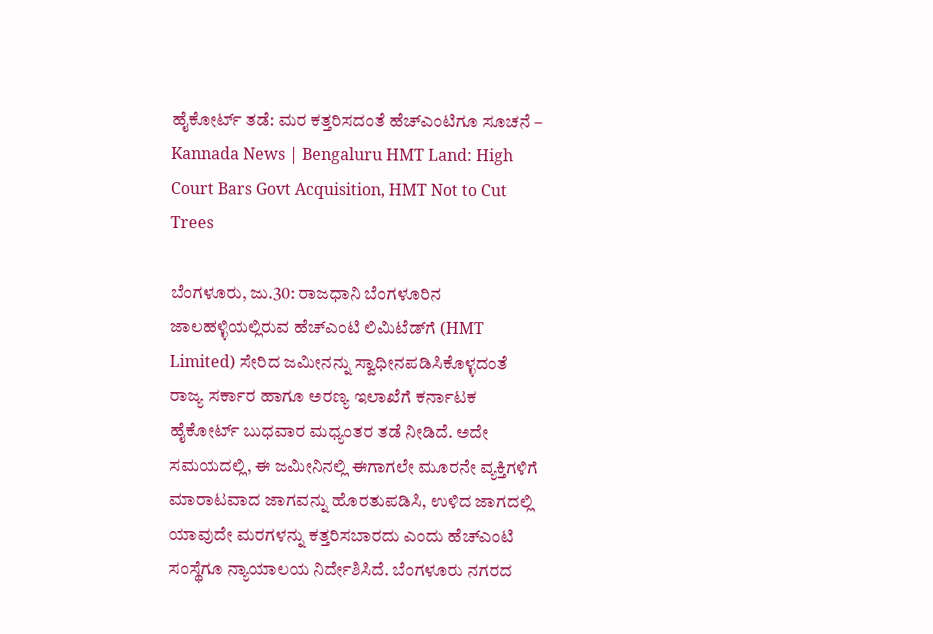ಹೈಕೋರ್ಟ್ ತಡೆ: ಮರ ಕತ್ತರಿಸದಂತೆ ಹೆಚ್‌ಎಂಟಿಗೂ ಸೂಚನೆ – Kannada News | Bengaluru HMT Land: High Court Bars Govt Acquisition, HMT Not to Cut Trees

ಬೆಂಗಳೂರು, ಜು.30: ರಾಜಧಾನಿ ಬೆಂಗಳೂರಿನ ಜಾಲಹಳ್ಳಿಯಲ್ಲಿರುವ ಹೆಚ್‌ಎಂಟಿ ಲಿಮಿಟೆಡ್‌ಗೆ (HMT Limited) ಸೇರಿದ ಜಮೀನನ್ನು ಸ್ವಾಧೀನಪಡಿಸಿಕೊಳ್ಳದಂತೆ ರಾಜ್ಯ ಸರ್ಕಾರ ಹಾಗೂ ಅರಣ್ಯ ಇಲಾಖೆಗೆ ಕರ್ನಾಟಕ ಹೈಕೋರ್ಟ್ ಬುಧವಾರ ಮಧ್ಯಂತರ ತಡೆ ನೀಡಿದೆ. ಅದೇ ಸಮಯದಲ್ಲಿ, ಈ ಜಮೀನಿನಲ್ಲಿ ಈಗಾಗಲೇ ಮೂರನೇ ವ್ಯಕ್ತಿಗಳಿಗೆ ಮಾರಾಟವಾದ ಜಾಗವನ್ನು ಹೊರತುಪಡಿಸಿ, ಉಳಿದ ಜಾಗದಲ್ಲಿ ಯಾವುದೇ ಮರಗಳನ್ನು ಕತ್ತರಿಸಬಾರದು ಎಂದು ಹೆಚ್‌ಎಂಟಿ ಸಂಸ್ಥೆಗೂ ನ್ಯಾಯಾಲಯ ನಿರ್ದೇಶಿಸಿದೆ. ಬೆಂಗಳೂರು ನಗರದ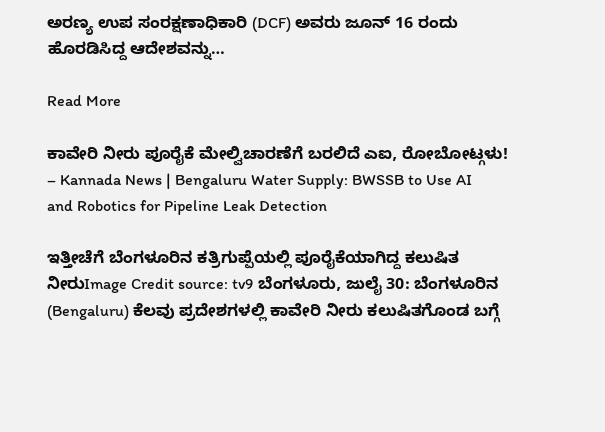ಅರಣ್ಯ ಉಪ ಸಂರಕ್ಷಣಾಧಿಕಾರಿ (DCF) ಅವರು ಜೂನ್ 16 ರಂದು ಹೊರಡಿಸಿದ್ದ ಆದೇಶವನ್ನು…

Read More

ಕಾವೇರಿ ನೀರು ಪೂರೈಕೆ ಮೇಲ್ವಿಚಾರಣೆಗೆ ಬರಲಿದೆ ಎಐ, ರೋಬೋಟ್ಗಳು! – Kannada News | Bengaluru Water Supply: BWSSB to Use AI and Robotics for Pipeline Leak Detection

ಇತ್ತೀಚೆಗೆ ಬೆಂಗಳೂರಿನ ಕತ್ರಿಗುಪ್ಪೆಯಲ್ಲಿ ಪೂರೈಕೆಯಾಗಿದ್ದ ಕಲುಷಿತ ನೀರುImage Credit source: tv9 ಬೆಂಗಳೂರು, ಜುಲೈ 30: ಬೆಂಗಳೂರಿನ (Bengaluru) ಕೆಲವು ಪ್ರದೇಶಗಳಲ್ಲಿ ಕಾವೇರಿ ನೀರು ಕಲುಷಿತಗೊಂಡ ಬಗ್ಗೆ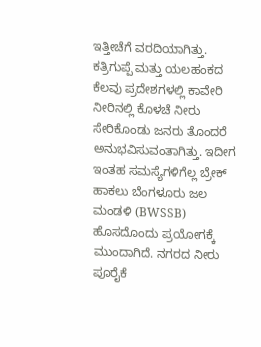ಇತ್ತೀಚೆಗೆ ವರದಿಯಾಗಿತ್ತು. ಕತ್ರಿಗುಪ್ಪೆ ಮತ್ತು ಯಲಹಂಕದ ಕೆಲವು ಪ್ರದೇಶಗಳಲ್ಲಿ ಕಾವೇರಿ ನೀರಿನಲ್ಲಿ ಕೊಳಚೆ ನೀರು ಸೇರಿಕೊಂಡು ಜನರು ತೊಂದರೆ ಅನುಭವಿಸುವಂತಾಗಿತ್ತು. ಇದೀಗ ಇಂತಹ ಸಮಸ್ಯೆಗಳಿಗೆಲ್ಲ ಬ್ರೇಕ್ ಹಾಕಲು ಬೆಂಗಳೂರು ಜಲ ಮಂಡಳಿ (BWSSB) ಹೊಸದೊಂದು ಪ್ರಯೋಗಕ್ಕೆ ಮುಂದಾಗಿದೆ. ನಗರದ ನೀರು ಪೂರೈಕೆ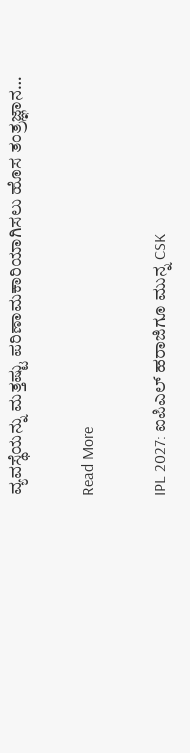ವ್ಯವಸ್ಥೆಯನ್ನು ಮತ್ತಷ್ಟು ಪರಿಣಾಮಕಾರಿಯಾಗಿಸಲು ಹೊಸ ತಂತ್ರಜ್ಞಾನ…

Read More

IPL 2027: ಐಪಿಎಲ್ ಹರಾಜಿಗೂ ಮುನ್ನ CSK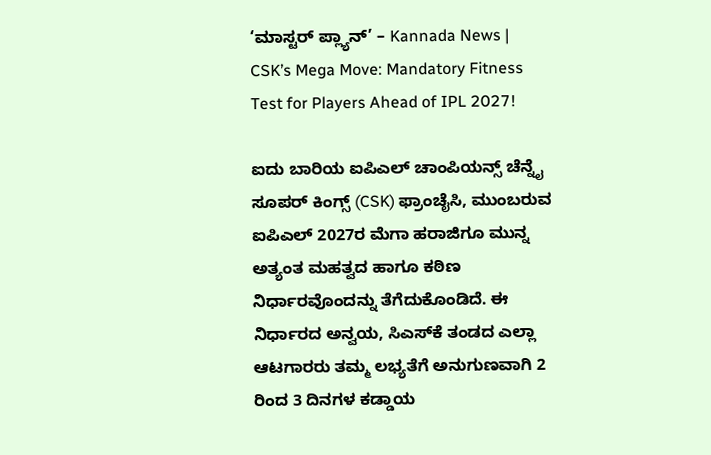‘ಮಾಸ್ಟರ್ ಪ್ಲ್ಯಾನ್’ – Kannada News | CSK’s Mega Move: Mandatory Fitness Test for Players Ahead of IPL 2027!

ಐದು ಬಾರಿಯ ಐಪಿಎಲ್ ಚಾಂಪಿಯನ್ಸ್ ಚೆನ್ನೈ ಸೂಪರ್ ಕಿಂಗ್ಸ್ (CSK) ಫ್ರಾಂಚೈಸಿ, ಮುಂಬರುವ ಐಪಿಎಲ್ 2027ರ ಮೆಗಾ ಹರಾಜಿಗೂ ಮುನ್ನ ಅತ್ಯಂತ ಮಹತ್ವದ ಹಾಗೂ ಕಠಿಣ ನಿರ್ಧಾರವೊಂದನ್ನು ತೆಗೆದುಕೊಂಡಿದೆ. ಈ ನಿರ್ಧಾರದ ಅನ್ವಯ, ಸಿಎಸ್‌ಕೆ ತಂಡದ ಎಲ್ಲಾ ಆಟಗಾರರು ತಮ್ಮ ಲಭ್ಯತೆಗೆ ಅನುಗುಣವಾಗಿ 2 ರಿಂದ 3 ದಿನಗಳ ಕಡ್ಡಾಯ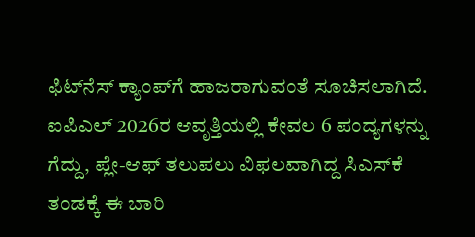ಫಿಟ್‌ನೆಸ್ ಕ್ಯಾಂಪ್‌ಗೆ ಹಾಜರಾಗುವಂತೆ ಸೂಚಿಸಲಾಗಿದೆ. ಐಪಿಎಲ್ 2026ರ ಆವೃತ್ತಿಯಲ್ಲಿ ಕೇವಲ 6 ಪಂದ್ಯಗಳನ್ನು ಗೆದ್ದು, ಪ್ಲೇ-ಆಫ್ ತಲುಪಲು ವಿಫಲವಾಗಿದ್ದ ಸಿಎಸ್‌ಕೆ ತಂಡಕ್ಕೆ ಈ ಬಾರಿ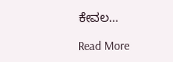ಕೇವಲ…

Read More